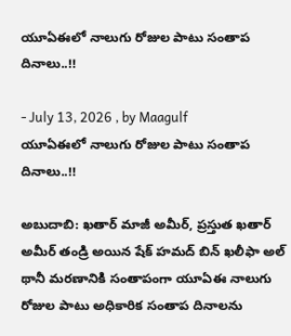యూఏఈలో నాలుగు రోజుల పాటు సంతాప దినాలు..!!

- July 13, 2026 , by Maagulf
యూఏఈలో నాలుగు రోజుల పాటు సంతాప దినాలు..!!

అబుదాబి: ఖతార్ మాజీ అమీర్, ప్రస్తుత ఖతార్ అమీర్ తండ్రి అయిన షేక్ హమద్ బిన్ ఖలీఫా అల్ థానీ మరణానికి సంతాపంగా యూఏఈ నాలుగు రోజుల పాటు అధికారిక సంతాప దినాలను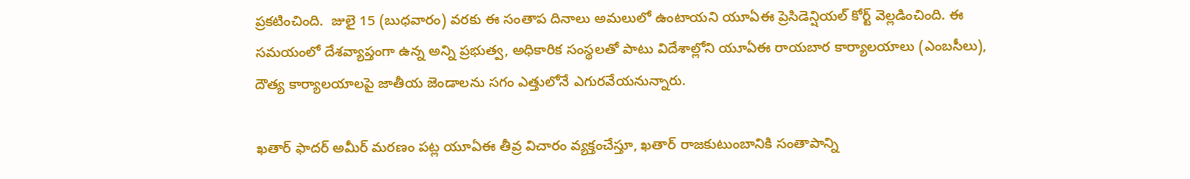ప్రకటించింది.  జులై 15 (బుధవారం) వరకు ఈ సంతాప దినాలు అమలులో ఉంటాయని యూఏఈ ప్రెసిడెన్షియల్ కోర్ట్ వెల్లడించింది. ఈ సమయంలో దేశవ్యాప్తంగా ఉన్న అన్ని ప్రభుత్వ, అధికారిక సంస్థలతో పాటు విదేశాల్లోని యూఏఈ రాయబార కార్యాలయాలు (ఎంబసీలు), దౌత్య కార్యాలయాలపై జాతీయ జెండాలను సగం ఎత్తులోనే ఎగురవేయనున్నారు.

ఖతార్ ఫాదర్ అమీర్ మరణం పట్ల యూఏఈ తీవ్ర విచారం వ్యక్తంచేస్తూ, ఖతార్ రాజకుటుంబానికి సంతాపాన్ని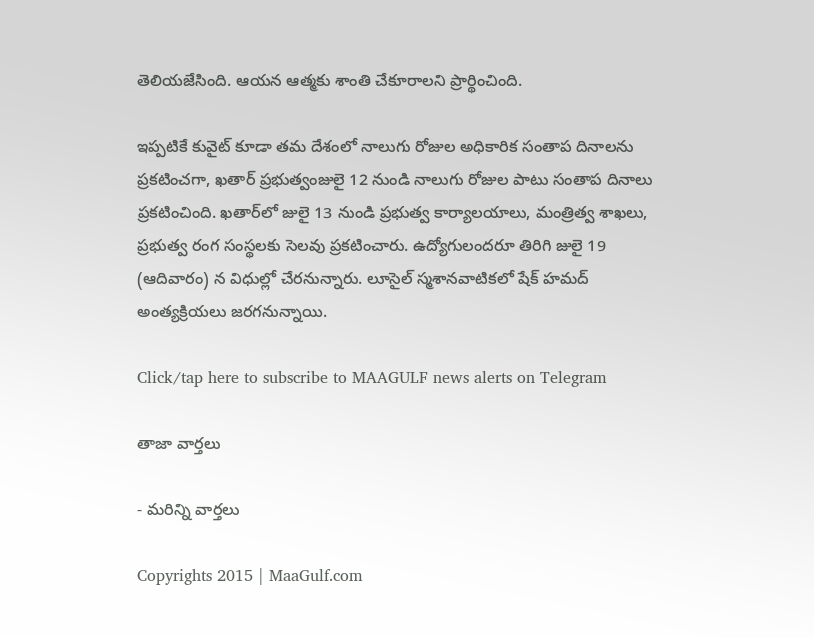తెలియజేసింది. ఆయన ఆత్మకు శాంతి చేకూరాలని ప్రార్థించింది.

ఇప్పటికే కువైట్ కూడా తమ దేశంలో నాలుగు రోజుల అధికారిక సంతాప దినాలను ప్రకటించగా, ఖతార్ ప్రభుత్వంజులై 12 నుండి నాలుగు రోజుల పాటు సంతాప దినాలు ప్రకటించింది. ఖతార్‌లో జులై 13 నుండి ప్రభుత్వ కార్యాలయాలు, మంత్రిత్వ శాఖలు, ప్రభుత్వ రంగ సంస్థలకు సెలవు ప్రకటించారు. ఉద్యోగులందరూ తిరిగి జులై 19 (ఆదివారం) న విధుల్లో చేరనున్నారు. లూసైల్ స్మశానవాటికలో షేక్ హమద్ అంత్యక్రియలు జరగనున్నాయి.

Click/tap here to subscribe to MAAGULF news alerts on Telegram

తాజా వార్తలు

- మరిన్ని వార్తలు

Copyrights 2015 | MaaGulf.com